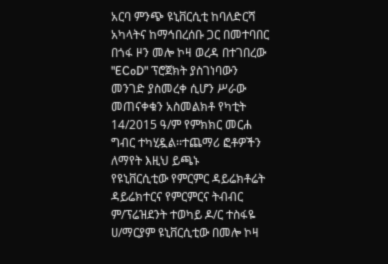አርባ ምንጭ ዩኒቨርሲቲ ከባለድርሻ አካላትና ከማኅበረሰቡ ጋር በመተባበር በጎፋ ዞን መሎ ኮዛ ወረዳ በተገበረው "ECoD" ፕሮጀክት ያስገነባውን መንገድ ያስመረቀ ሲሆን ሥራው መጠናቀቁን አስመልክቶ የካቲት 14/2015 ዓ/ም የምክክር መርሐ ግብር ተካሂዷል፡፡ተጨማሪ ፎቶዎችን ለማየት እዚህ ይጫኑ
የዩኒቨርሲቲው የምርምር ዳይሬክቶሬት ዳይሬክተርና የምርምርና ትብብር ም/ፕሬዝደንት ተወካይ ዶ/ር ተስፋዬ ሀ/ማርያም ዩኒቨርሲቲው በመሎ ኮዛ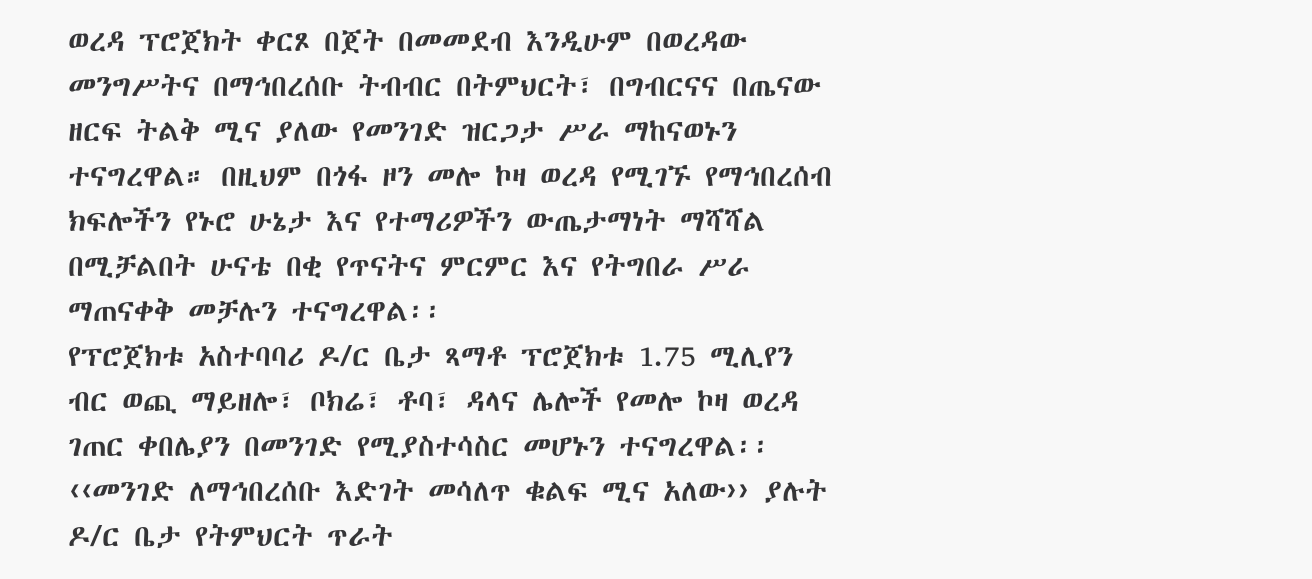ወረዳ ፕሮጀክት ቀርጾ በጀት በመመደብ እንዲሁም በወረዳው መንግሥትና በማኅበረሰቡ ትብብር በትምህርት፣ በግብርናና በጤናው ዘርፍ ትልቅ ሚና ያለው የመንገድ ዝርጋታ ሥራ ማከናወኑን ተናግረዋል። በዚህም በጎፋ ዞን መሎ ኮዛ ወረዳ የሚገኙ የማኅበረሰብ ክፍሎችን የኑሮ ሁኔታ እና የተማሪዎችን ውጤታማነት ማሻሻል በሚቻልበት ሁናቴ በቂ የጥናትና ምርምር እና የትግበራ ሥራ ማጠናቀቅ መቻሉን ተናግረዋል፡፡
የፕሮጀክቱ አስተባባሪ ዶ/ር ቤታ ጻማቶ ፕሮጀክቱ 1.75 ሚሊየን ብር ወጪ ማይዘሎ፣ ቦክሬ፣ ቶባ፣ ዳላና ሌሎች የመሎ ኮዛ ወረዳ ገጠር ቀበሌያን በመንገድ የሚያስተሳስር መሆኑን ተናግረዋል፡፡ ‹‹መንገድ ለማኅበረሰቡ እድገት መሳለጥ ቁልፍ ሚና አለው›› ያሉት ዶ/ር ቤታ የትምህርት ጥራት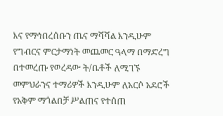እና የማኅበረሰቡን ጤና ማሻሻል እንዲሁም የግብርና ምርታማነት መጨመር ዓላማ በማድረግ በተመረጡ የወረዳው ት/ቤቶች ለሚገኙ መምህራንና ተማሪዎች እንዲሁም ለአርሶ አደሮች የአቅም ማጎልበቻ ሥልጠና የተሰጠ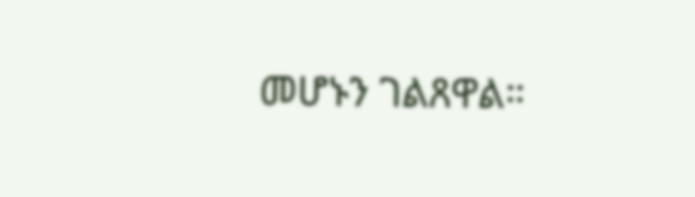መሆኑን ገልጸዋል።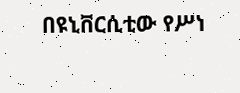በዩኒቨርሲቲው የሥነ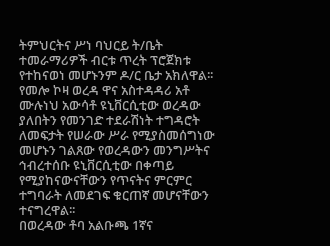ትምህርትና ሥነ ባህርይ ት/ቤት ተመራማሪዎች ብርቱ ጥረት ፕሮጀክቱ የተከናወነ መሆኑንም ዶ/ር ቤታ አክለዋል፡፡
የመሎ ኮዛ ወረዳ ዋና አስተዳዳሪ አቶ ሙሉነህ አውሳቶ ዩኒቨርሲቲው ወረዳው ያለበትን የመንገድ ተደራሽነት ተግዳሮት ለመፍታት የሠራው ሥራ የሚያስመሰግነው መሆኑን ገልጸው የወረዳውን መንግሥትና ኅብረተሰቡ ዩኒቨርሲቲው በቀጣይ የሚያከናውናቸውን የጥናትና ምርምር ተግባራት ለመደገፍ ቁርጠኛ መሆናቸውን ተናግረዋል፡፡
በወረዳው ቶባ አልቡጫ 1ኛና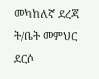መካከለኛ ደረጃ ት/ቤት መምህር ደርሶ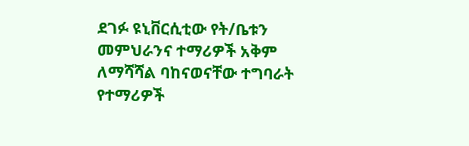ደገፉ ዩኒቨርሲቲው የት/ቤቱን መምህራንና ተማሪዎች አቅም ለማሻሻል ባከናወናቸው ተግባራት የተማሪዎች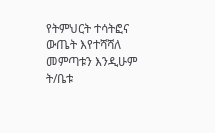የትምህርት ተሳትፎና ውጤት እየተሻሻለ መምጣቱን እንዲሁም ት/ቤቱ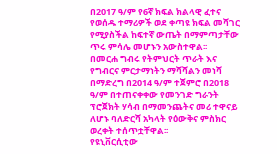በ2017 ዓ/ም የ6ኛ ክፍል ክልላዊ ፈተና የወሰዱ ተማሪዎች ወደ ቀጣዩ ክፍል መሻገር የሚያስችል ከፍተኛ ውጤት በማምጣታቸው ጥሩ ምሳሌ መሆኑን አውስተዋል፡፡
በመርሐ ግብሩ የትምህርት ጥራት እና የግብርና ምርታማነትን ማሻሻልን መነሻ በማድረግ በ2014 ዓ/ም ተጀምሮ በ2018 ዓ/ም በተጠናቀቀው የመንገድ ግራንት ፕሮጀክት ሃሳብ በማመንጨትና መሪ ተዋናይ ለሆኑ ባለድርሻ አካላት የዕውቅና ምስክር ወረቀት ተሰጥቷቸዋል፡፡
የዩኒቨርሲቲው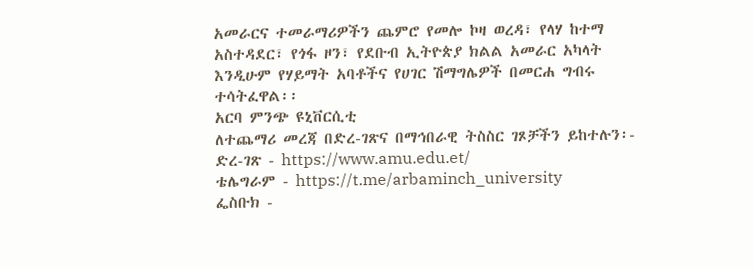አመራርና ተመራማሪዎችን ጨምሮ የመሎ ኮዛ ወረዳ፣ የላሃ ከተማ አስተዳደር፣ የጎፋ ዞን፣ የደቡብ ኢትዮጵያ ክልል አመራር አካላት እንዲሁም የሃይማት አባቶችና የሀገር ሽማግሌዎች በመርሐ ግብሩ ተሳትፈዋል፡፡
አርባ ምንጭ ዩኒቨርሲቲ
ለተጨማሪ መረጃ በድረ-ገጽና በማኅበራዊ ትስስር ገጾቻችን ይከተሉን፡-
ድረ-ገጽ - https://www.amu.edu.et/
ቴሌግራም - https://t.me/arbaminch_university
ፌስቡክ -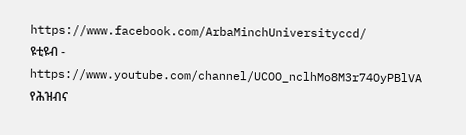https://www.facebook.com/ArbaMinchUniversityccd/
ዩቲዩብ - https://www.youtube.com/channel/UCOO_nclhMo8M3r74OyPBlVA
የሕዝብና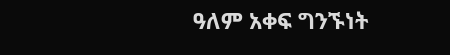ዓለም አቀፍ ግንኙነት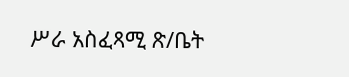ሥራ አስፈጻሚ ጽ/ቤት